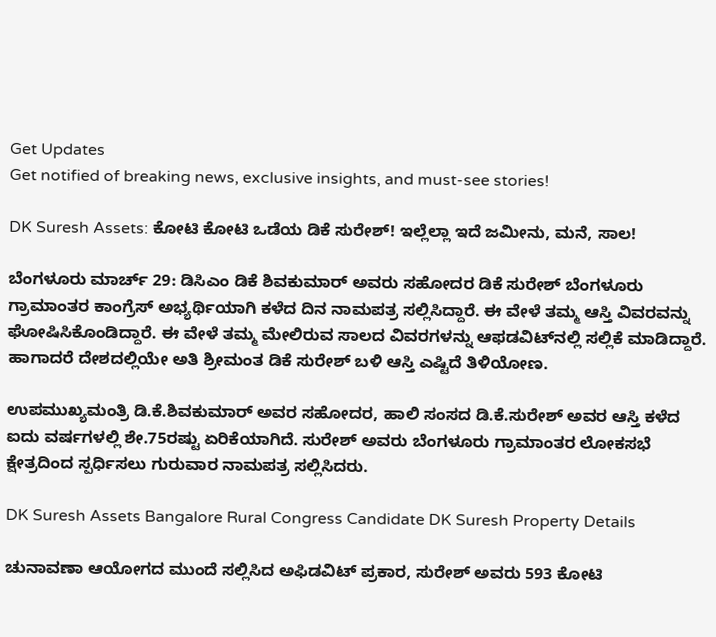Get Updates
Get notified of breaking news, exclusive insights, and must-see stories!

DK Suresh Assets: ಕೋಟಿ ಕೋಟಿ ಒಡೆಯ ಡಿಕೆ ಸುರೇಶ್! ಇಲ್ಲೆಲ್ಲಾ ಇದೆ ಜಮೀನು, ಮನೆ, ಸಾಲ!

ಬೆಂಗಳೂರು ಮಾರ್ಚ್ 29: ಡಿಸಿಎಂ ಡಿಕೆ ಶಿವಕುಮಾರ್ ಅವರು ಸಹೋದರ ಡಿಕೆ ಸುರೇಶ್ ಬೆಂಗಳೂರು ಗ್ರಾಮಾಂತರ ಕಾಂಗ್ರೆಸ್ ಅಭ್ಯರ್ಥಿಯಾಗಿ ಕಳೆದ ದಿನ ನಾಮಪತ್ರ ಸಲ್ಲಿಸಿದ್ದಾರೆ. ಈ ವೇಳೆ ತಮ್ಮ ಆಸ್ತಿ ವಿವರವನ್ನು ಘೋಷಿಸಿಕೊಂಡಿದ್ದಾರೆ. ಈ ವೇಳೆ ತಮ್ಮ ಮೇಲಿರುವ ಸಾಲದ ವಿವರಗಳನ್ನು ಆಫಡವಿಟ್‌ನಲ್ಲಿ ಸಲ್ಲಿಕೆ ಮಾಡಿದ್ದಾರೆ. ಹಾಗಾದರೆ ದೇಶದಲ್ಲಿಯೇ ಅತಿ ಶ್ರೀಮಂತ ಡಿಕೆ ಸುರೇಶ್ ಬಳಿ ಆಸ್ತಿ ಎಷ್ಟಿದೆ ತಿಳಿಯೋಣ.

ಉಪಮುಖ್ಯಮಂತ್ರಿ ಡಿ.ಕೆ.ಶಿವಕುಮಾರ್ ಅವರ ಸಹೋದರ, ಹಾಲಿ ಸಂಸದ ಡಿ.ಕೆ.ಸುರೇಶ್ ಅವರ ಆಸ್ತಿ ಕಳೆದ ಐದು ವರ್ಷಗಳಲ್ಲಿ ಶೇ.75ರಷ್ಟು ಏರಿಕೆಯಾಗಿದೆ. ಸುರೇಶ್ ಅವರು ಬೆಂಗಳೂರು ಗ್ರಾಮಾಂತರ ಲೋಕಸಭೆ ಕ್ಷೇತ್ರದಿಂದ ಸ್ಪರ್ಧಿಸಲು ಗುರುವಾರ ನಾಮಪತ್ರ ಸಲ್ಲಿಸಿದರು.

DK Suresh Assets Bangalore Rural Congress Candidate DK Suresh Property Details

ಚುನಾವಣಾ ಆಯೋಗದ ಮುಂದೆ ಸಲ್ಲಿಸಿದ ಅಫಿಡವಿಟ್ ಪ್ರಕಾರ, ಸುರೇಶ್ ಅವರು 593 ಕೋಟಿ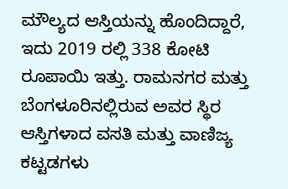ಮೌಲ್ಯದ ಆಸ್ತಿಯನ್ನು ಹೊಂದಿದ್ದಾರೆ, ಇದು 2019 ರಲ್ಲಿ 338 ಕೋಟಿ ರೂಪಾಯಿ ಇತ್ತು. ರಾಮನಗರ ಮತ್ತು ಬೆಂಗಳೂರಿನಲ್ಲಿರುವ ಅವರ ಸ್ಥಿರ ಆಸ್ತಿಗಳಾದ ವಸತಿ ಮತ್ತು ವಾಣಿಜ್ಯ ಕಟ್ಟಡಗಳು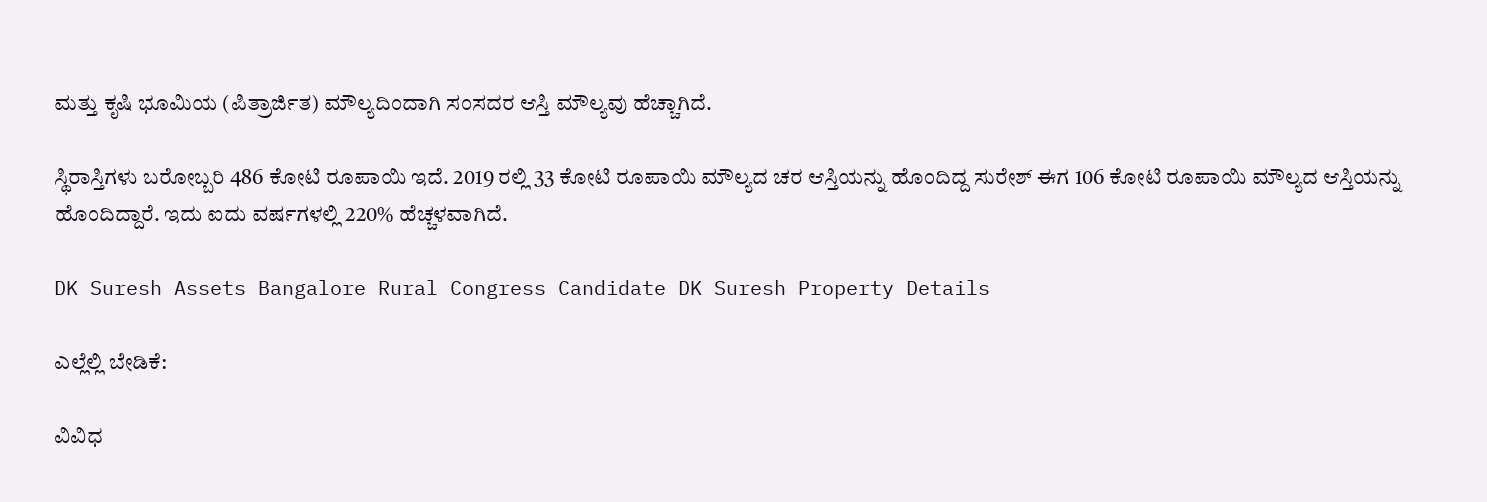ಮತ್ತು ಕೃಷಿ ಭೂಮಿಯ (ಪಿತ್ರಾರ್ಜಿತ) ಮೌಲ್ಯದಿಂದಾಗಿ ಸಂಸದರ ಆಸ್ತಿ ಮೌಲ್ಯವು ಹೆಚ್ಚಾಗಿದೆ.

ಸ್ಥಿರಾಸ್ತಿಗಳು ಬರೋಬ್ಬರಿ 486 ಕೋಟಿ ರೂಪಾಯಿ ಇದೆ. 2019 ರಲ್ಲಿ 33 ಕೋಟಿ ರೂಪಾಯಿ ಮೌಲ್ಯದ ಚರ ಆಸ್ತಿಯನ್ನು ಹೊಂದಿದ್ದ ಸುರೇಶ್ ಈಗ 106 ಕೋಟಿ ರೂಪಾಯಿ ಮೌಲ್ಯದ ಆಸ್ತಿಯನ್ನು ಹೊಂದಿದ್ದಾರೆ. ಇದು ಐದು ವರ್ಷಗಳಲ್ಲಿ 220% ಹೆಚ್ಚಳವಾಗಿದೆ.

DK Suresh Assets Bangalore Rural Congress Candidate DK Suresh Property Details

ಎಲ್ಲೆಲ್ಲಿ ಬೇಡಿಕೆ:

ವಿವಿಧ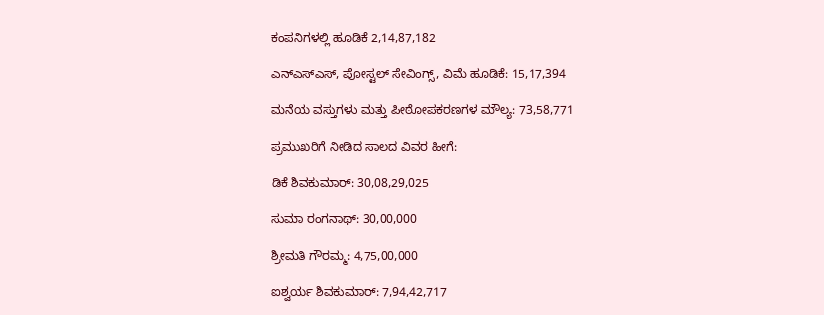ಕಂಪನಿಗಳಲ್ಲಿ ಹೂಡಿಕೆ 2,14,87,182

ಎನ್‌ಎಸ್‌ಎಸ್‌, ಪೋಸ್ಟಲ್ ಸೇವಿಂಗ್ಸ್‌, ವಿಮೆ ಹೂಡಿಕೆ: 15,17,394

ಮನೆಯ ವಸ್ತುಗಳು ಮತ್ತು ಪೀಠೋಪಕರಣಗಳ ಮೌಲ್ಯ: 73,58,771

ಪ್ರಮುಖರಿಗೆ ನೀಡಿದ ಸಾಲದ ವಿವರ ಹೀಗೆ:

ಡಿಕೆ ಶಿವಕುಮಾರ್: 30,08,29,025

ಸುಮಾ ರಂಗನಾಥ್: 30,00,000

ಶ್ರೀಮತಿ ಗೌರಮ್ಮ: 4,75,00,000

ಐಶ್ವರ್ಯ ಶಿವಕುಮಾರ್: 7,94,42,717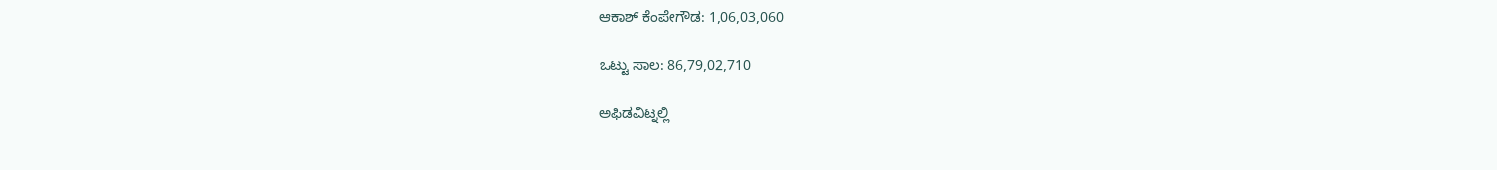ಆಕಾಶ್ ಕೆಂಪೇಗೌಡ: 1,06,03,060

ಒಟ್ಟು ಸಾಲ: 86,79,02,710

ಅಫಿಡವಿಟ್ನಲ್ಲಿ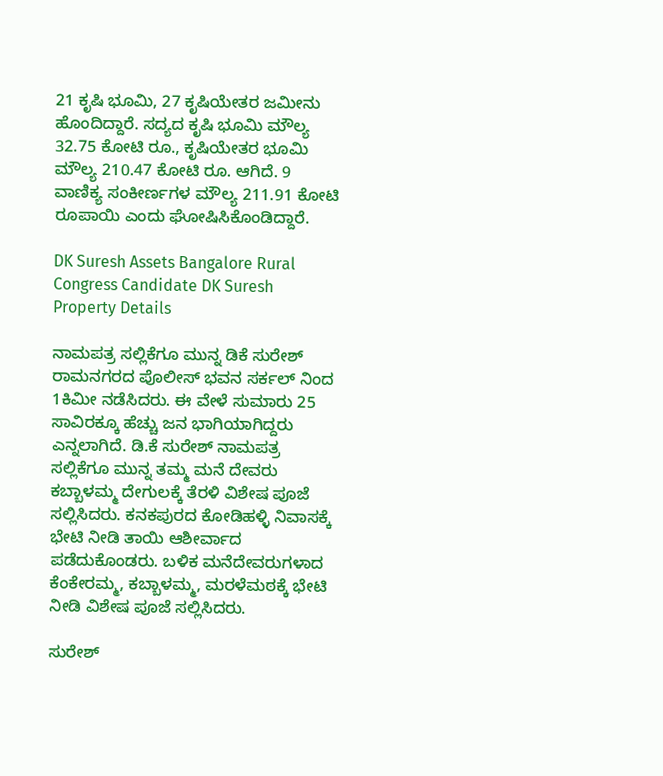21 ಕೃಷಿ ಭೂಮಿ, 27 ಕೃಷಿಯೇತರ ಜಮೀನು ಹೊಂದಿದ್ದಾರೆ. ಸದ್ಯದ ಕೃಷಿ ಭೂಮಿ ಮೌಲ್ಯ 32.75 ಕೋಟಿ ರೂ., ಕೃಷಿಯೇತರ ಭೂಮಿ ಮೌಲ್ಯ 210.47 ಕೋಟಿ ರೂ. ಆಗಿದೆ. 9 ವಾಣಿಕ್ಯ ಸಂಕೀರ್ಣಗಳ ಮೌಲ್ಯ 211.91 ಕೋಟಿ ರೂಪಾಯಿ ಎಂದು ಘೋಷಿಸಿಕೊಂಡಿದ್ದಾರೆ.

DK Suresh Assets Bangalore Rural Congress Candidate DK Suresh Property Details

ನಾಮಪತ್ರ ಸಲ್ಲಿಕೆಗೂ ಮುನ್ನ ಡಿಕೆ ಸುರೇಶ್ ರಾಮನಗರದ ಪೊಲೀಸ್ ಭವನ ಸರ್ಕಲ್‌ ನಿಂದ 1ಕಿಮೀ ನಡೆಸಿದರು. ಈ ವೇಳೆ ಸುಮಾರು 25 ಸಾವಿರಕ್ಕೂ ಹೆಚ್ಚು ಜನ ಭಾಗಿಯಾಗಿದ್ದರು ಎನ್ನಲಾಗಿದೆ. ಡಿ.ಕೆ ಸುರೇಶ್ ನಾಮಪತ್ರ ಸಲ್ಲಿಕೆಗೂ ಮುನ್ನ ತಮ್ಮ ಮನೆ ದೇವರು ಕಬ್ಬಾಳಮ್ಮ ದೇಗುಲಕ್ಕೆ ತೆರಳಿ ವಿಶೇಷ ಪೂಜೆ ಸಲ್ಲಿಸಿದರು. ಕನಕಪುರದ ಕೋಡಿಹಳ್ಳಿ ನಿವಾಸಕ್ಕೆ ಭೇಟಿ ನೀಡಿ ತಾಯಿ ಆಶೀರ್ವಾದ ಪಡೆದುಕೊಂಡರು. ಬಳಿಕ ಮನೆದೇವರುಗಳಾದ ಕೆಂಕೇರಮ್ಮ, ಕಬ್ಬಾಳಮ್ಮ, ಮರಳೆಮಠಕ್ಕೆ ಭೇಟಿ ನೀಡಿ ವಿಶೇಷ ಪೂಜೆ ಸಲ್ಲಿಸಿದರು.

ಸುರೇಶ್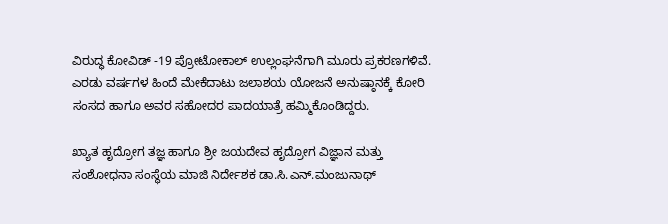ವಿರುದ್ಧ ಕೋವಿಡ್ -19 ಪ್ರೋಟೋಕಾಲ್ ಉಲ್ಲಂಘನೆಗಾಗಿ ಮೂರು ಪ್ರಕರಣಗಳಿವೆ. ಎರಡು ವರ್ಷಗಳ ಹಿಂದೆ ಮೇಕೆದಾಟು ಜಲಾಶಯ ಯೋಜನೆ ಅನುಷ್ಠಾನಕ್ಕೆ ಕೋರಿ ಸಂಸದ ಹಾಗೂ ಅವರ ಸಹೋದರ ಪಾದಯಾತ್ರೆ ಹಮ್ಮಿಕೊಂಡಿದ್ದರು.

ಖ್ಯಾತ ಹೃದ್ರೋಗ ತಜ್ಞ ಹಾಗೂ ಶ್ರೀ ಜಯದೇವ ಹೃದ್ರೋಗ ವಿಜ್ಞಾನ ಮತ್ತು ಸಂಶೋಧನಾ ಸಂಸ್ಥೆಯ ಮಾಜಿ ನಿರ್ದೇಶಕ ಡಾ.ಸಿ.ಎನ್.ಮಂಜುನಾಥ್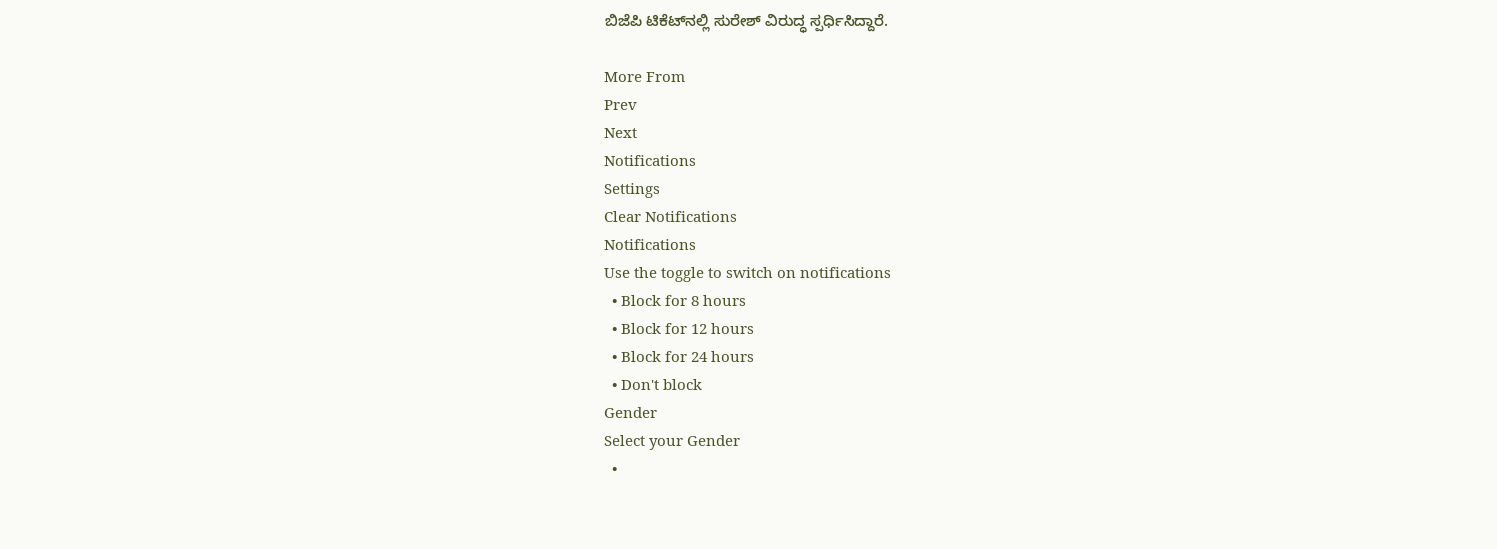ಬಿಜೆಪಿ ಟಿಕೆಟ್‌ನಲ್ಲಿ ಸುರೇಶ್ ವಿರುದ್ಧ ಸ್ಪರ್ಧಿಸಿದ್ದಾರೆ.

More From
Prev
Next
Notifications
Settings
Clear Notifications
Notifications
Use the toggle to switch on notifications
  • Block for 8 hours
  • Block for 12 hours
  • Block for 24 hours
  • Don't block
Gender
Select your Gender
  •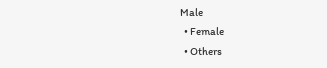Male
  • Female
  • Others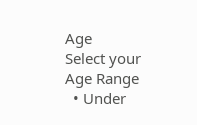Age
Select your Age Range
  • Under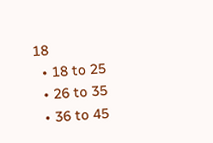18
  • 18 to 25
  • 26 to 35
  • 36 to 45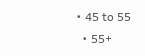• 45 to 55
  • 55+